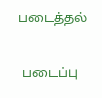படைத்தல்

 படைப்பு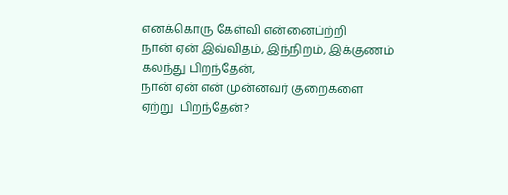எனக்கொரு கேள்வி என்னைப்ற்றி
நான் ஏன் இவ்விதம், இந்நிறம், இக்குணம்
கலந்து பிறந்தேன்,
நான் ஏன் என் முன்னவர் குறைகளை
ஏற்று  பிறந்தேன்?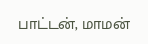பாட்டன், மாமன்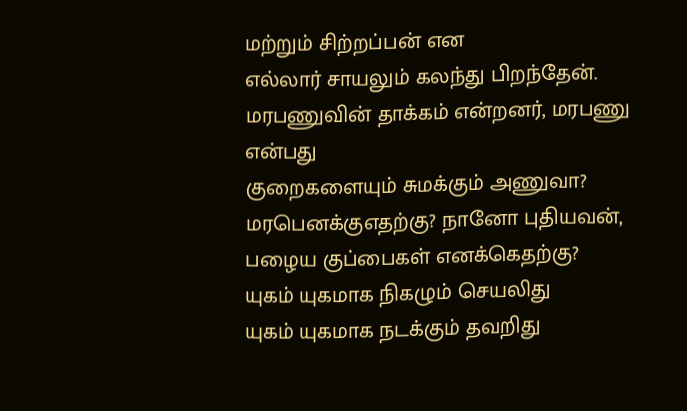மற்றும் சிற்றப்பன் என
எல்லார் சாயலும் கலந்து பிறந்தேன்.
மரபணுவின் தாக்கம் என்றனர், மரபணு
என்பது
குறைகளையும் சுமக்கும் அணுவா?
மரபெனக்குஎதற்கு? நானோ புதியவன்,
பழைய குப்பைகள் எனக்கெதற்கு?
யுகம் யுகமாக நிகழும் செயலிது
யுகம் யுகமாக நடக்கும் தவறிது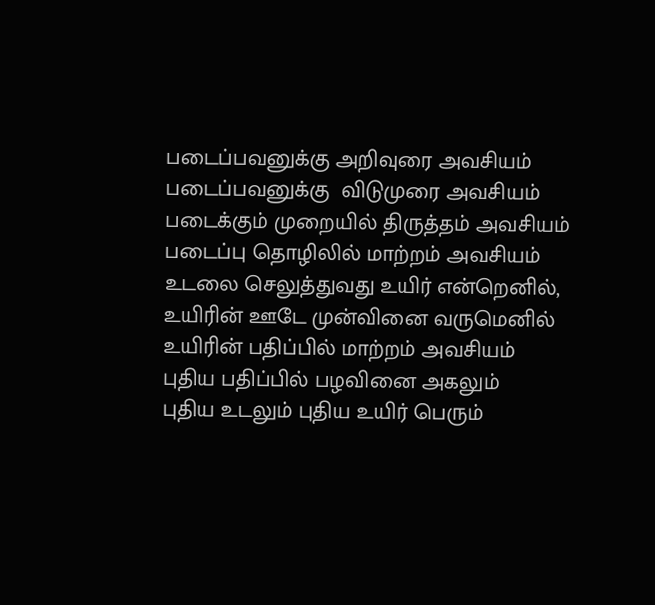படைப்பவனுக்கு அறிவுரை அவசியம்
படைப்பவனுக்கு  விடுமுரை அவசியம்
படைக்கும் முறையில் திருத்தம் அவசியம்
படைப்பு தொழிலில் மாற்றம் அவசியம்
உடலை செலுத்துவது உயிர் என்றெனில்,
உயிரின் ஊடே முன்வினை வருமெனில்
உயிரின் பதிப்பில் மாற்றம் அவசியம்
புதிய பதிப்பில் பழவினை அகலும்
புதிய உடலும் புதிய உயிர் பெரும்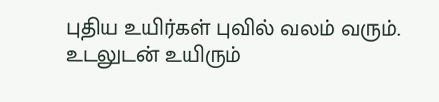புதிய உயிர்கள் புவில் வலம் வரும்.
உடலுடன் உயிரும்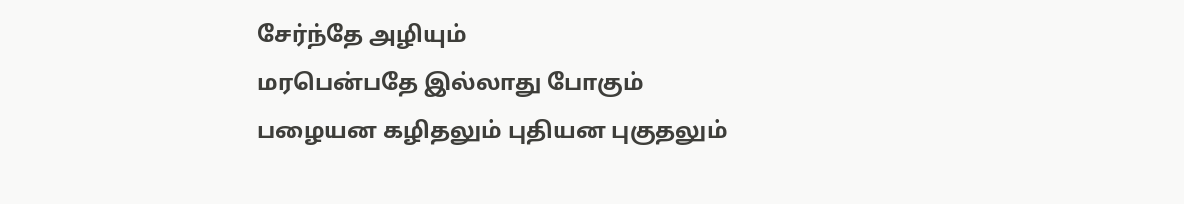சேர்ந்தே அழியும்
மரபென்பதே இல்லாது போகும்
பழையன கழிதலும் புதியன புகுதலும்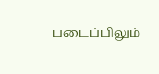படைப்பிலும்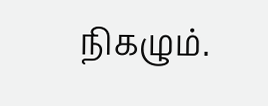நிகழும்.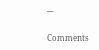---

Comments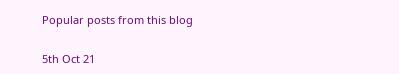Popular posts from this blog

5th Oct 21